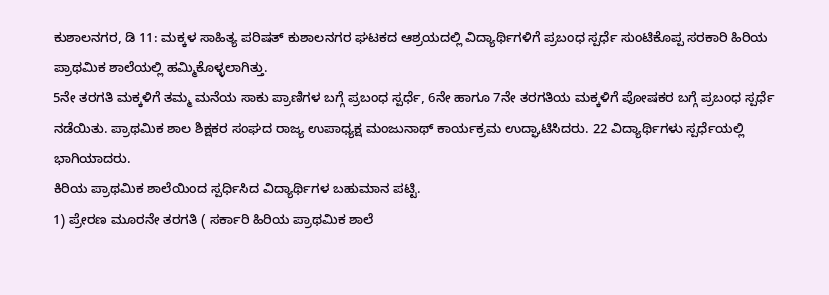ಕುಶಾಲನಗರ, ಡಿ 11: ಮಕ್ಕಳ ಸಾಹಿತ್ಯ ಪರಿಷತ್ ಕುಶಾಲನಗರ ಘಟಕದ ಆಶ್ರಯದಲ್ಲಿ ವಿದ್ಯಾರ್ಥಿಗಳಿಗೆ ಪ್ರಬಂಧ ಸ್ಪರ್ಧೆ ಸುಂಟಿಕೊಪ್ಪ ಸರಕಾರಿ ಹಿರಿಯ ಪ್ರಾಥಮಿಕ ಶಾಲೆಯಲ್ಲಿ ಹಮ್ಮಿಕೊಳ್ಳಲಾಗಿತ್ತು.
5ನೇ ತರಗತಿ ಮಕ್ಕಳಿಗೆ ತಮ್ಮ ಮನೆಯ ಸಾಕು ಪ್ರಾಣಿಗಳ ಬಗ್ಗೆ ಪ್ರಬಂಧ ಸ್ಪರ್ಧೆ, 6ನೇ ಹಾಗೂ 7ನೇ ತರಗತಿಯ ಮಕ್ಕಳಿಗೆ ಪೋಷಕರ ಬಗ್ಗೆ ಪ್ರಬಂಧ ಸ್ಪರ್ಧೆ ನಡೆಯಿತು. ಪ್ರಾಥಮಿಕ ಶಾಲ ಶಿಕ್ಷಕರ ಸಂಘದ ರಾಜ್ಯ ಉಪಾಧ್ಯಕ್ಷ ಮಂಜುನಾಥ್ ಕಾರ್ಯಕ್ರಮ ಉದ್ಘಾಟಿಸಿದರು. 22 ವಿದ್ಯಾರ್ಥಿಗಳು ಸ್ಪರ್ಧೆಯಲ್ಲಿ ಭಾಗಿಯಾದರು.
ಕಿರಿಯ ಪ್ರಾಥಮಿಕ ಶಾಲೆಯಿಂದ ಸ್ಪರ್ಧಿಸಿದ ವಿದ್ಯಾರ್ಥಿಗಳ ಬಹುಮಾನ ಪಟ್ಟಿ.
1) ಪ್ರೇರಣ ಮೂರನೇ ತರಗತಿ ( ಸರ್ಕಾರಿ ಹಿರಿಯ ಪ್ರಾಥಮಿಕ ಶಾಲೆ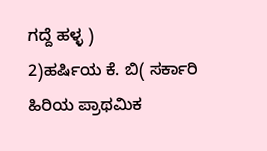ಗದ್ದೆ ಹಳ್ಳ )
2)ಹರ್ಷಿಯ ಕೆ. ಬಿ( ಸರ್ಕಾರಿ ಹಿರಿಯ ಪ್ರಾಥಮಿಕ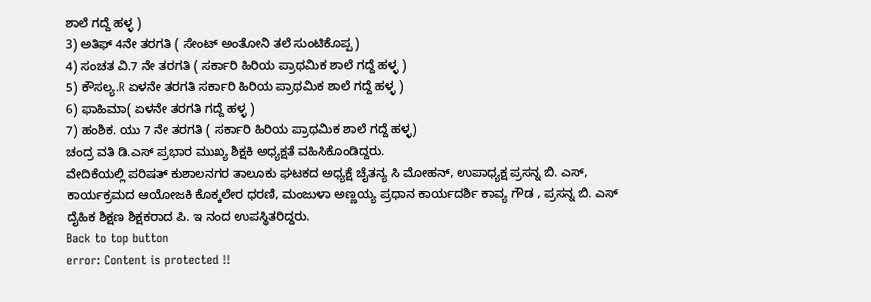ಶಾಲೆ ಗದ್ದೆ ಹಳ್ಳ )
3) ಅತಿಫ್ 4ನೇ ತರಗತಿ ( ಸೇಂಟ್ ಅಂತೋನಿ ತಲೆ ಸುಂಟಿಕೊಪ್ಪ )
4) ಸಂಚತ ವಿ.7 ನೇ ತರಗತಿ ( ಸರ್ಕಾರಿ ಹಿರಿಯ ಪ್ರಾಥಮಿಕ ಶಾಲೆ ಗದ್ದೆ ಹಳ್ಳ )
5) ಕೌಸಲ್ಯ.R ಏಳನೇ ತರಗತಿ ಸರ್ಕಾರಿ ಹಿರಿಯ ಪ್ರಾಥಮಿಕ ಶಾಲೆ ಗದ್ದೆ ಹಳ್ಳ )
6) ಫಾಹಿಮಾ( ಏಳನೇ ತರಗತಿ ಗದ್ದೆ ಹಳ್ಳ )
7) ಹಂಶಿಕ. ಯು 7 ನೇ ತರಗತಿ ( ಸರ್ಕಾರಿ ಹಿರಿಯ ಪ್ರಾಥಮಿಕ ಶಾಲೆ ಗದ್ದೆ ಹಳ್ಳ)
ಚಂದ್ರ ವತಿ ಡಿ.ಎಸ್ ಪ್ರಭಾರ ಮುಖ್ಯ ಶಿಕ್ಷಕಿ ಅಧ್ಯಕ್ಷತೆ ವಹಿಸಿಕೊಂಡಿದ್ದರು.
ವೇದಿಕೆಯಲ್ಲಿ ಪರಿಷತ್ ಕುಶಾಲನಗರ ತಾಲೂಕು ಘಟಕದ ಅಧ್ಯಕ್ಷೆ ಚೈತನ್ಯ ಸಿ ಮೋಹನ್, ಉಪಾಧ್ಯಕ್ಷ ಪ್ರಸನ್ನ ಬಿ. ಎಸ್, ಕಾರ್ಯಕ್ರಮದ ಆಯೋಜಕಿ ಕೊಕ್ಕಲೇರ ಧರಣಿ, ಮಂಜುಳಾ ಅಣ್ಣಯ್ಯ ಪ್ರಧಾನ ಕಾರ್ಯದರ್ಶಿ ಕಾವ್ಯ ಗೌಡ , ಪ್ರಸನ್ನ ಬಿ. ಎಸ್ ದೈಹಿಕ ಶಿಕ್ಷಣ ಶಿಕ್ಷಕರಾದ ಪಿ. ಇ ನಂದ ಉಪಸ್ಥಿತರಿದ್ದರು.
Back to top button
error: Content is protected !!